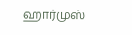ஹார்முஸ்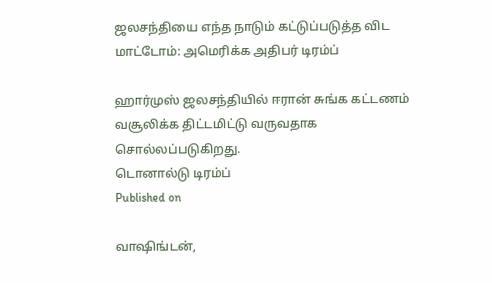ஜலசந்தியை எந்த நாடும் கட்டுப்படுத்த விட மாட்டோம்: அமெரிக்க அதிபர் டிரம்ப்

ஹார்முஸ் ஜலசந்தியில் ஈரான் சுங்க கட்டணம் வசூலிக்க திட்டமிட்டு வருவதாக சொல்லப்படுகிறது.
டொனால்டு டிரம்ப்
Published on

வாஷிங்டன்,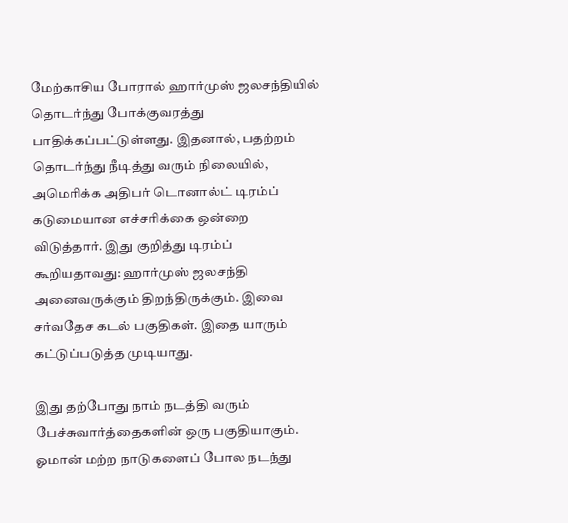மேற்காசிய போரால் ஹார்முஸ் ஜலசந்தியில் தொடர்ந்து போக்குவரத்து பாதிக்கப்பட்டுள்ளது. இதனால், பதற்றம் தொடர்ந்து நீடித்து வரும் நிலையில், அமெரிக்க அதிபர் டொனால்ட் டிரம்ப் கடுமையான எச்சரிக்கை ஒன்றை விடுத்தார். இது குறித்து டிரம்ப் கூறியதாவது: ஹார்முஸ் ஜலசந்தி அனைவருக்கும் திறந்திருக்கும். இவை சர்வதேச கடல் பகுதிகள். இதை யாரும் கட்டுப்படுத்த முடியாது.

இது தற்போது நாம் நடத்தி வரும் பேச்சுவார்த்தைகளின் ஒரு பகுதியாகும். ஓமான் மற்ற நாடுகளைப் போல நடந்து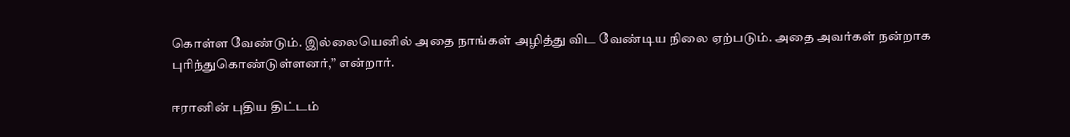கொள்ள வேண்டும். இல்லையெனில் அதை நாங்கள் அழித்து விட வேண்டிய நிலை ஏற்படும். அதை அவர்கள் நன்றாக புரிந்துகொண்டுள்ளனர்,” என்றார்.

ஈரானின் புதிய திட்டம்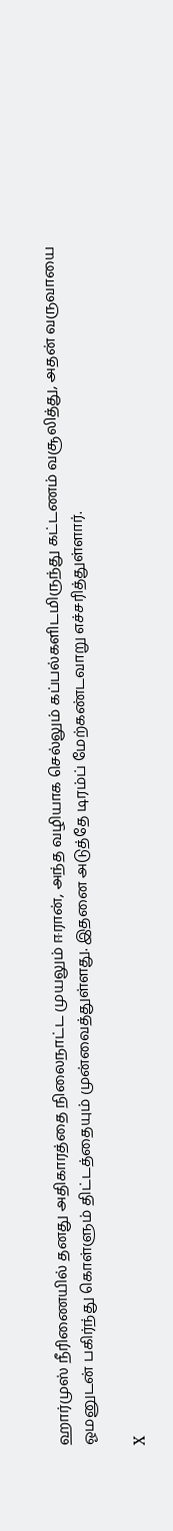ஹார்முஸ் நீரிணையில் தனது அதிகாரத்தை நிலைநாட்ட முயலும் ஈரான், அந்த வழியாக செல்லும் கப்பல்களிடமிருந்து கட்டணம் வசூலித்து, அதன் வருவாயை ஓமனுடன் பகிர்ந்து கொள்ளும் திட்டத்தையும் முன்வைத்துள்ளது. இதனை அடுத்தே டிரம்ப் மேற்கண்டவாறு எச்சரித்துள்ளார்.

X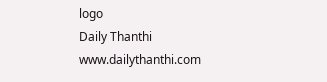logo
Daily Thanthi
www.dailythanthi.com